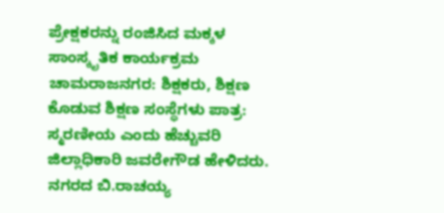ಪ್ರೇಕ್ಷಕರನ್ನು ರಂಜಿಸಿದ ಮಕ್ಕಳ ಸಾಂಸ್ಕೃತಿಕ ಕಾರ್ಯಕ್ರಮ ಚಾಮರಾಜನಗರ: ಶಿಕ್ಷಕರು, ಶಿಕ್ಷಣ ಕೊಡುವ ಶಿಕ್ಷಣ ಸಂಸ್ಥೆಗಳು ಪಾತ್ರ: ಸ್ಮರಣೀಯ ಎಂದು ಹೆಚ್ಚುವರಿ ಜಿಲ್ಲಾಧಿಕಾರಿ ಜವರೇಗೌಡ ಹೇಳಿದರು. ನಗರದ ಬಿ.ರಾಚಯ್ಯ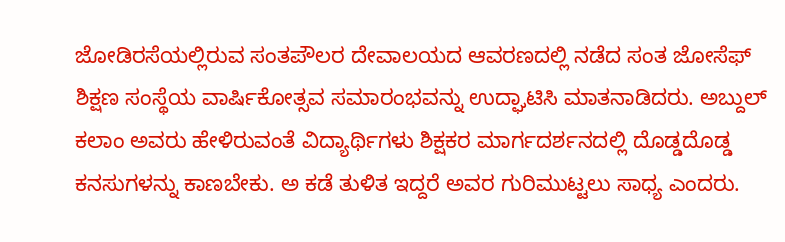ಜೋಡಿರಸೆಯಲ್ಲಿರುವ ಸಂತಪೌಲರ ದೇವಾಲಯದ ಆವರಣದಲ್ಲಿ ನಡೆದ ಸಂತ ಜೋಸೆಫ್ ಶಿಕ್ಷಣ ಸಂಸ್ಥೆಯ ವಾರ್ಷಿಕೋತ್ಸವ ಸಮಾರಂಭವನ್ನು ಉದ್ಘಾಟಿಸಿ ಮಾತನಾಡಿದರು. ಅಬ್ದುಲ್ ಕಲಾಂ ಅವರು ಹೇಳಿರುವಂತೆ ವಿದ್ಯಾರ್ಥಿಗಳು ಶಿಕ್ಷಕರ ಮಾರ್ಗದರ್ಶನದಲ್ಲಿ ದೊಡ್ಡದೊಡ್ಡ ಕನಸುಗಳನ್ನು ಕಾಣಬೇಕು. ಅ ಕಡೆ ತುಳಿತ ಇದ್ದರೆ ಅವರ ಗುರಿಮುಟ್ಟಲು ಸಾಧ್ಯ ಎಂದರು.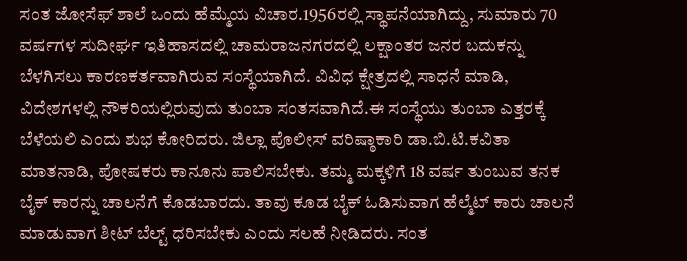ಸಂತ ಜೋಸೆಫ್ ಶಾಲೆ ಒಂದು ಹೆಮ್ಮೆಯ ವಿಚಾರ.1956ರಲ್ಲಿ ಸ್ಥಾಪನೆಯಾಗಿದ್ದು, ಸುಮಾರು 70 ವರ್ಷಗಳ ಸುದೀರ್ಘ ಇತಿಹಾಸದಲ್ಲಿ ಚಾಮರಾಜನಗರದಲ್ಲಿ ಲಕ್ಷಾಂತರ ಜನರ ಬದುಕನ್ನು ಬೆಳಗಿಸಲು ಕಾರಣಕರ್ತವಾಗಿರುವ ಸಂಸ್ಥೆಯಾಗಿದೆ. ವಿವಿಧ ಕ್ಷೇತ್ರದಲ್ಲಿ ಸಾಧನೆ ಮಾಡಿ, ವಿದೇಶಗಳಲ್ಲಿ ನೌಕರಿಯಲ್ಲಿರುವುದು ತುಂಬಾ ಸಂತಸವಾಗಿದೆ.ಈ ಸಂಸ್ಥೆಯು ತುಂಬಾ ಎತ್ತರಕ್ಕೆ ಬೆಳೆಯಲಿ ಎಂದು ಶುಭ ಕೋರಿದರು. ಜಿಲ್ಲಾ ಪೊಲೀಸ್ ವರಿಷ್ಠಾಕಾರಿ ಡಾ.ಬಿ.ಟಿ.ಕವಿತಾ ಮಾತನಾಡಿ, ಪೋಷಕರು ಕಾನೂನು ಪಾಲಿಸಬೇಕು. ತಮ್ಮ ಮಕ್ಕಳಿಗೆ 18 ವರ್ಷ ತುಂಬುವ ತನಕ ಬೈಕ್ ಕಾರನ್ನು ಚಾಲನೆಗೆ ಕೊಡಬಾರದು. ತಾವು ಕೂಡ ಬೈಕ್ ಓಡಿಸುವಾಗ ಹೆಲ್ಮೆಟ್ ಕಾರು ಚಾಲನೆ ಮಾಡುವಾಗ ಶೀಟ್ ಬೆಲ್ಟ್ ಧರಿಸಬೇಕು ಎಂದು ಸಲಹೆ ನೀಡಿದರು. ಸಂತ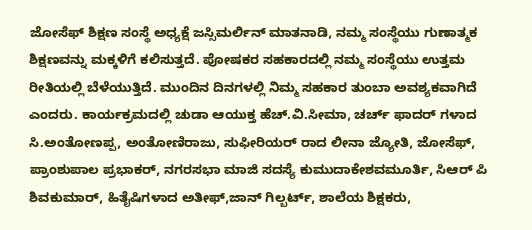ಜೋಸೆಫ್ ಶಿಕ್ಷಣ ಸಂಸ್ಥೆ ಅಧ್ಯಕ್ಷೆ ಜಸ್ಸಿಮರ್ಲಿನ್ ಮಾತನಾಡಿ, ನಮ್ಮ ಸಂಸ್ಥೆಯು ಗುಣಾತ್ಮಕ ಶಿಕ್ಷಣವನ್ನು ಮಕ್ಕಳಿಗೆ ಕಲಿಸುತ್ತದೆ. ಪೋಷಕರ ಸಹಕಾರದಲ್ಲಿ ನಮ್ಮ ಸಂಸ್ಥೆಯು ಉತ್ತಮ ರೀತಿಯಲ್ಲಿ ಬೆಳೆಯುತ್ತಿದೆ. ಮುಂದಿನ ದಿನಗಳಲ್ಲಿ ನಿಮ್ಮ ಸಹಕಾರ ತುಂಬಾ ಅವಶ್ಯಕವಾಗಿದೆ ಎಂದರು. ಕಾರ್ಯಕ್ರಮದಲ್ಲಿ ಚುಡಾ ಆಯುಕ್ತ ಹೆಚ್.ವಿ.ಸೀಮಾ, ಚರ್ಚ್ ಫಾದರ್ ಗಳಾದ ಸಿ.ಅಂತೋಣಪ್ಪ, ಅಂತೋಣಿರಾಜು, ಸುಫೀರಿಯರ್ ರಾದ ಲೀನಾ ಜ್ಯೋತಿ, ಜೋಸೆಫ್, ಪ್ರಾಂಶುಪಾಲ ಪ್ರಭಾಕರ್, ನಗರಸಭಾ ಮಾಜಿ ಸದಸ್ಯೆ ಕುಮುದಾಕೇಶವಮೂರ್ತಿ, ಸಿಆರ್ ಪಿ ಶಿವಕುಮಾರ್, ಹಿತೈಷಿಗಳಾದ ಅತೀಫ್,ಜಾನ್ ಗಿಲ್ಬರ್ಟ್, ಶಾಲೆಯ ಶಿಕ್ಷಕರು,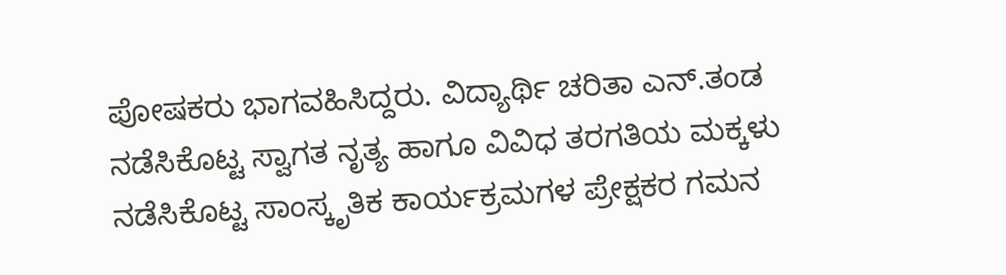ಪೋಷಕರು ಭಾಗವಹಿಸಿದ್ದರು. ವಿದ್ಯಾರ್ಥಿ ಚರಿತಾ ಎನ್.ತಂಡ ನಡೆಸಿಕೊಟ್ಟ ಸ್ವಾಗತ ನೃತ್ಯ ಹಾಗೂ ವಿವಿಧ ತರಗತಿಯ ಮಕ್ಕಳು ನಡೆಸಿಕೊಟ್ಟ ಸಾಂಸ್ಕೃತಿಕ ಕಾರ್ಯಕ್ರಮಗಳ ಪ್ರೇಕ್ಷಕರ ಗಮನ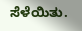ಸೆಳೆಯಿತು.